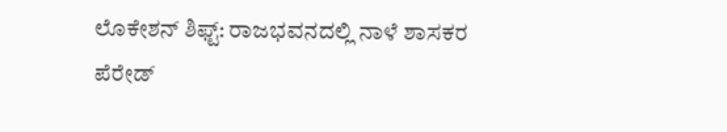ಲೊಕೇಶನ್ ಶಿಫ್ಟ್: ರಾಜಭವನದಲ್ಲಿ ನಾಳೆ ಶಾಸಕರ ಪೆರೇಡ್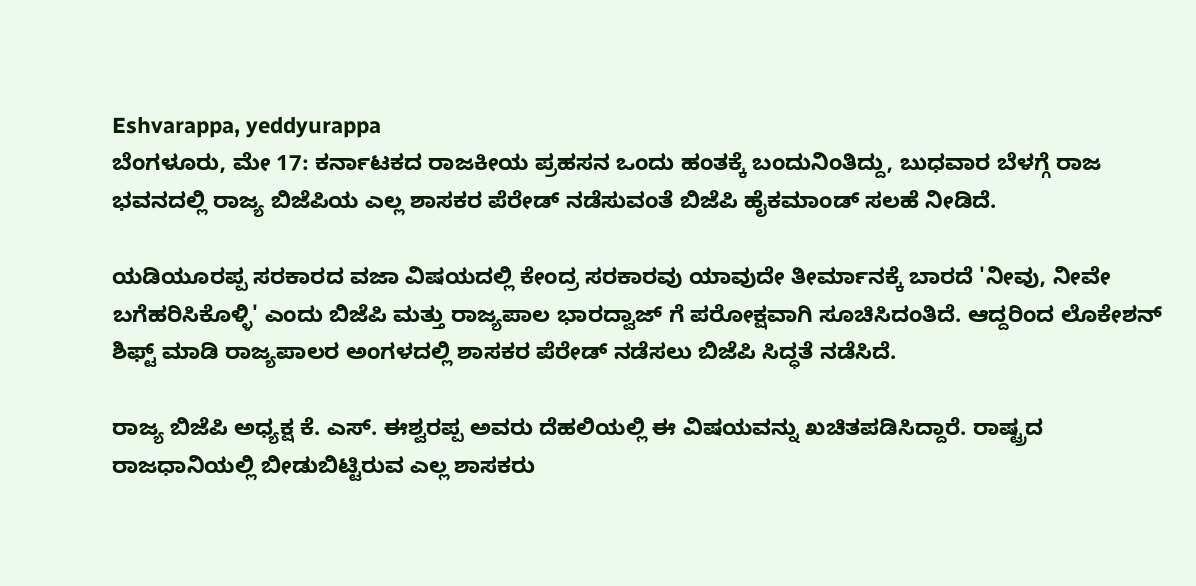Eshvarappa, yeddyurappa
ಬೆಂಗಳೂರು, ಮೇ 17: ಕರ್ನಾಟಕದ ರಾಜಕೀಯ ಪ್ರಹಸನ ಒಂದು ಹಂತಕ್ಕೆ ಬಂದುನಿಂತಿದ್ದು, ಬುಧವಾರ ಬೆಳಗ್ಗೆ ರಾಜ ಭವನದಲ್ಲಿ ರಾಜ್ಯ ಬಿಜೆಪಿಯ ಎಲ್ಲ ಶಾಸಕರ ಪೆರೇಡ್ ನಡೆಸುವಂತೆ ಬಿಜೆಪಿ ಹೈಕಮಾಂಡ್ ಸಲಹೆ ನೀಡಿದೆ.

ಯಡಿಯೂರಪ್ಪ ಸರಕಾರದ ವಜಾ ವಿಷಯದಲ್ಲಿ ಕೇಂದ್ರ ಸರಕಾರವು ಯಾವುದೇ ತೀರ್ಮಾನಕ್ಕೆ ಬಾರದೆ 'ನೀವು, ನೀವೇ ಬಗೆಹರಿಸಿಕೊಳ್ಳಿ' ಎಂದು ಬಿಜೆಪಿ ಮತ್ತು ರಾಜ್ಯಪಾಲ ಭಾರದ್ವಾಜ್ ಗೆ ಪರೋಕ್ಷವಾಗಿ ಸೂಚಿಸಿದಂತಿದೆ. ಆದ್ದರಿಂದ ಲೊಕೇಶನ್ ಶಿಫ್ಟ್ ಮಾಡಿ ರಾಜ್ಯಪಾಲರ ಅಂಗಳದಲ್ಲಿ ಶಾಸಕರ ಪೆರೇಡ್ ನಡೆಸಲು ಬಿಜೆಪಿ ಸಿದ್ಧತೆ ನಡೆಸಿದೆ.

ರಾಜ್ಯ ಬಿಜೆಪಿ ಅಧ್ಯಕ್ಷ ಕೆ. ಎಸ್. ಈಶ್ವರಪ್ಪ ಅವರು ದೆಹಲಿಯಲ್ಲಿ ಈ ವಿಷಯವನ್ನು ಖಚಿತಪಡಿಸಿದ್ದಾರೆ. ರಾಷ್ಟ್ರದ ರಾಜಧಾನಿಯಲ್ಲಿ ಬೀಡುಬಿಟ್ಟಿರುವ ಎಲ್ಲ ಶಾಸಕರು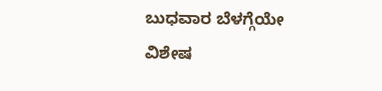ಬುಧವಾರ ಬೆಳಗ್ಗೆಯೇ ವಿಶೇಷ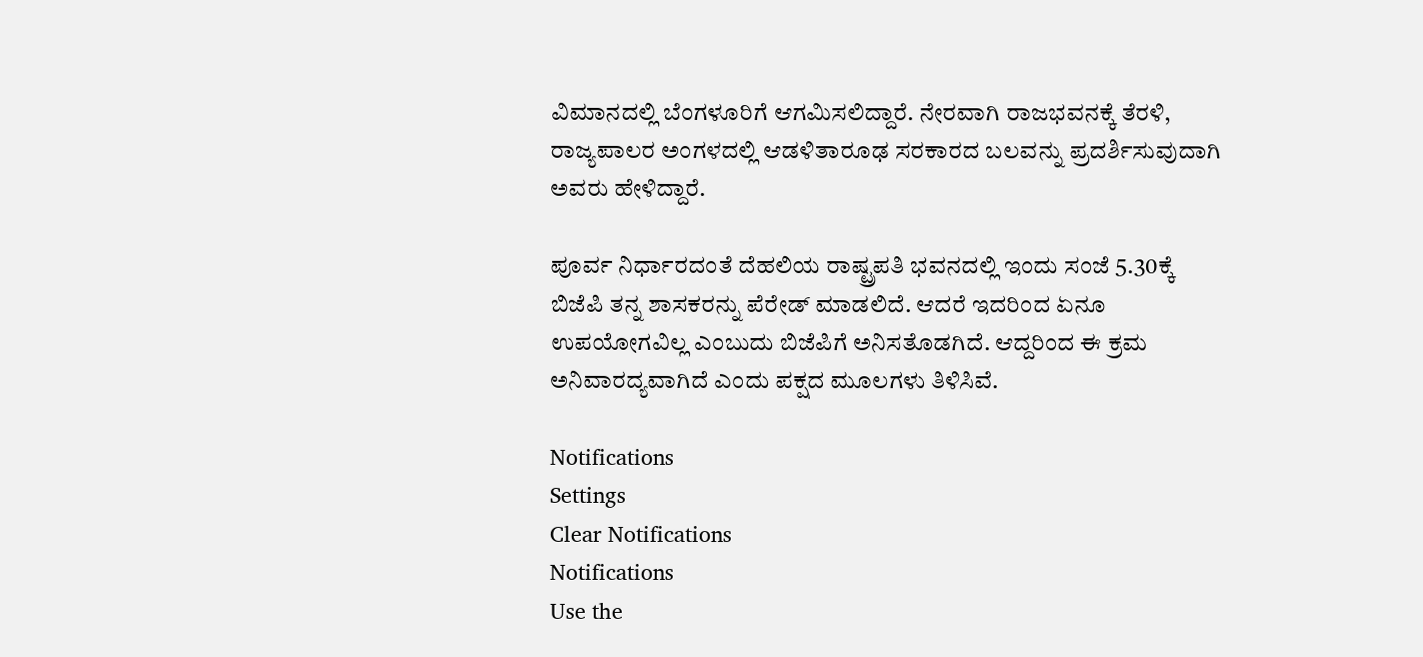ವಿಮಾನದಲ್ಲಿ ಬೆಂಗಳೂರಿಗೆ ಆಗಮಿಸಲಿದ್ದಾರೆ. ನೇರವಾಗಿ ರಾಜಭವನಕ್ಕೆ ತೆರಳಿ, ರಾಜ್ಯಪಾಲರ ಅಂಗಳದಲ್ಲಿ ಆಡಳಿತಾರೂಢ ಸರಕಾರದ ಬಲವನ್ನು ಪ್ರದರ್ಶಿಸುವುದಾಗಿ ಅವರು ಹೇಳಿದ್ದಾರೆ.

ಪೂರ್ವ ನಿರ್ಧಾರದಂತೆ ದೆಹಲಿಯ ರಾಷ್ಟ್ರಪತಿ ಭವನದಲ್ಲಿ ಇಂದು ಸಂಜೆ 5.30ಕ್ಕೆ ಬಿಜೆಪಿ ತನ್ನ ಶಾಸಕರನ್ನು ಪೆರೇಡ್ ಮಾಡಲಿದೆ. ಆದರೆ ಇದರಿಂದ ಏನೂ ಉಪಯೋಗವಿಲ್ಲ ಎಂಬುದು ಬಿಜೆಪಿಗೆ ಅನಿಸತೊಡಗಿದೆ. ಆದ್ದರಿಂದ ಈ ಕ್ರಮ ಅನಿವಾರದ್ಯವಾಗಿದೆ ಎಂದು ಪಕ್ಷದ ಮೂಲಗಳು ತಿಳಿಸಿವೆ.

Notifications
Settings
Clear Notifications
Notifications
Use the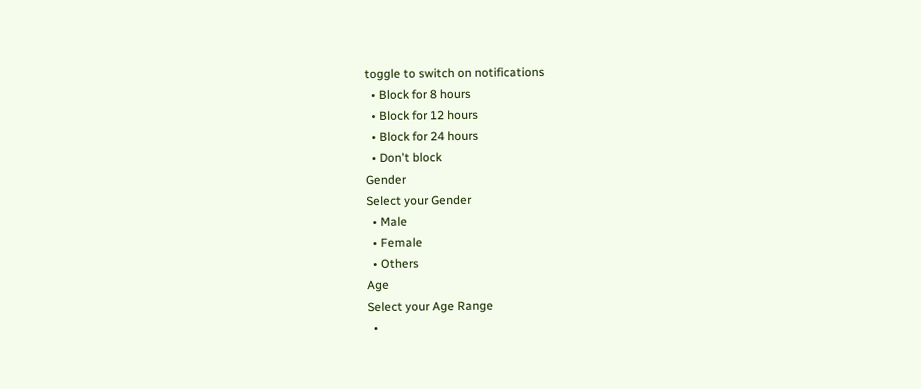toggle to switch on notifications
  • Block for 8 hours
  • Block for 12 hours
  • Block for 24 hours
  • Don't block
Gender
Select your Gender
  • Male
  • Female
  • Others
Age
Select your Age Range
  •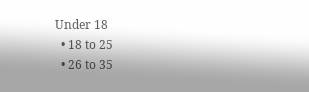Under 18
  • 18 to 25
  • 26 to 35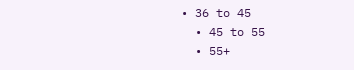• 36 to 45
  • 45 to 55
  • 55+